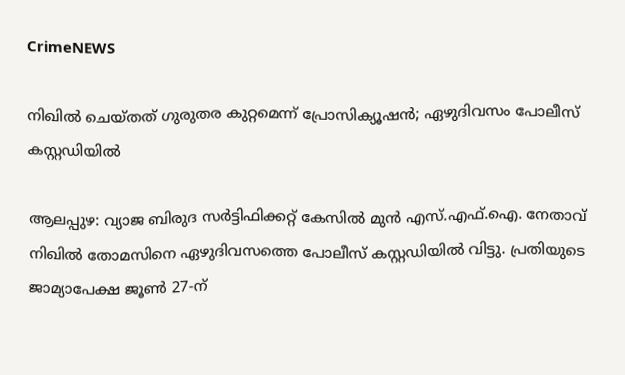CrimeNEWS

നിഖില്‍ ചെയ്തത് ഗുരുതര കുറ്റമെന്ന് പ്രോസിക്യൂഷന്‍; ഏഴുദിവസം പോലീസ് കസ്റ്റഡിയില്‍

ആലപ്പുഴ: വ്യാജ ബിരുദ സര്‍ട്ടിഫിക്കറ്റ് കേസില്‍ മുന്‍ എസ്.എഫ്.ഐ. നേതാവ് നിഖില്‍ തോമസിനെ ഏഴുദിവസത്തെ പോലീസ് കസ്റ്റഡിയില്‍ വിട്ടു. പ്രതിയുടെ ജാമ്യാപേക്ഷ ജൂണ്‍ 27-ന്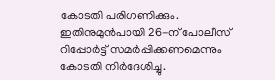കോടതി പരിഗണിക്കും. ഇതിനുമുന്‍പായി 26-ന് പോലീസ് റിപ്പോര്‍ട്ട് സമര്‍പ്പിക്കണമെന്നും കോടതി നിര്‍ദേശിച്ചു.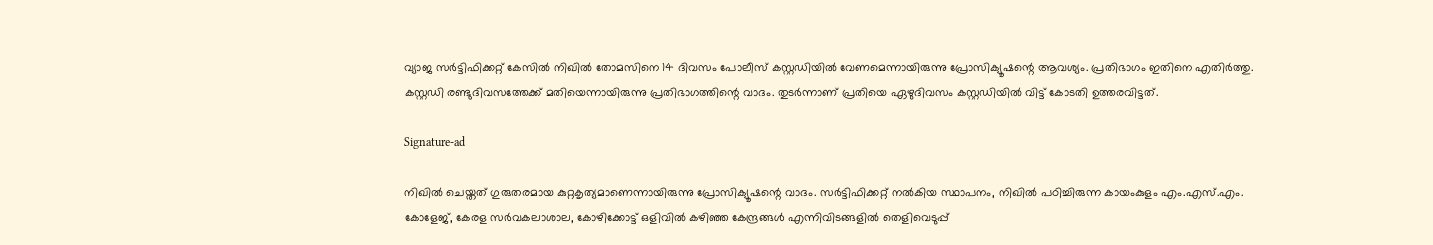വ്യാജ സര്‍ട്ടിഫിക്കറ്റ് കേസില്‍ നിഖില്‍ തോമസിനെ 14 ദിവസം പോലീസ് കസ്റ്റഡിയില്‍ വേണമെന്നായിരുന്നു പ്രോസിക്യൂഷന്റെ ആവശ്യം. പ്രതിഭാഗം ഇതിനെ എതിര്‍ത്തു. കസ്റ്റഡി രണ്ടുദിവസത്തേക്ക് മതിയെന്നായിരുന്നു പ്രതിഭാഗത്തിന്റെ വാദം. തുടര്‍ന്നാണ് പ്രതിയെ ഏഴുദിവസം കസ്റ്റഡിയില്‍ വിട്ട് കോടതി ഉത്തരവിട്ടത്.

Signature-ad

നിഖില്‍ ചെയ്തത് ഗുരുതരമായ കുറ്റകൃത്യമാണെന്നായിരുന്നു പ്രോസിക്യൂഷന്റെ വാദം. സര്‍ട്ടിഫിക്കറ്റ് നല്‍കിയ സ്ഥാപനം, നിഖില്‍ പഠിച്ചിരുന്ന കായംകുളം എം.എസ്.എം. കോളേജ്, കേരള സര്‍വകലാശാല, കോഴിക്കോട്ട് ഒളിവില്‍ കഴിഞ്ഞ കേന്ദ്രങ്ങള്‍ എന്നിവിടങ്ങളില്‍ തെളിവെടുപ്പ്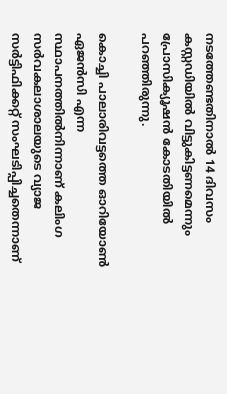നടത്തേണ്ടതിനാല്‍ 14 ദിവസം കസ്റ്റഡിയില്‍ വിട്ടുകിട്ടണമെന്നും പ്രോസിക്യൂഷന്‍ കോടതിയില്‍ പറഞ്ഞിരുന്നു.

കൊച്ചി പാലാരിവട്ടത്തെ ഓറിയോണ്‍ ഏജന്‍സി എന്ന സ്ഥാപനത്തില്‍നിന്നാണ് കലിംഗ സര്‍വകലാശാലയുടെ വ്യാജ സര്‍ട്ടിഫിക്കറ്റ് സംഘടിപ്പിച്ചതെന്നാണ്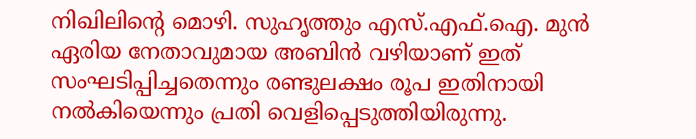നിഖിലിന്റെ മൊഴി. സുഹൃത്തും എസ്.എഫ്.ഐ. മുന്‍ ഏരിയ നേതാവുമായ അബിന്‍ വഴിയാണ് ഇത് സംഘടിപ്പിച്ചതെന്നും രണ്ടുലക്ഷം രൂപ ഇതിനായി നല്‍കിയെന്നും പ്രതി വെളിപ്പെടുത്തിയിരുന്നു.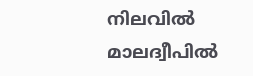നിലവില്‍ മാലദ്വീപില്‍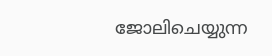ജോലിചെയ്യുന്ന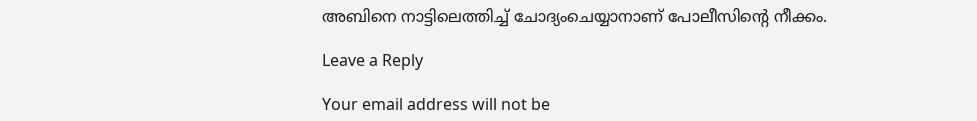അബിനെ നാട്ടിലെത്തിച്ച് ചോദ്യംചെയ്യാനാണ് പോലീസിന്റെ നീക്കം.

Leave a Reply

Your email address will not be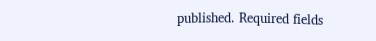published. Required fields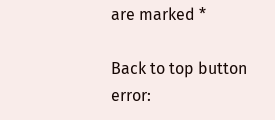are marked *

Back to top button
error: